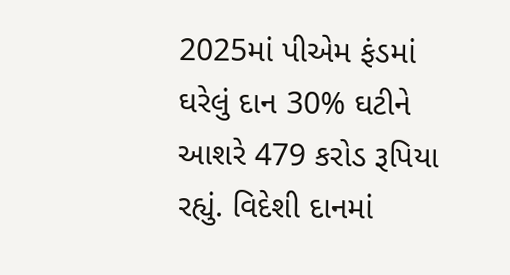2025માં પીએમ ફંડમાં ઘરેલું દાન 30% ઘટીને આશરે 479 કરોડ રૂપિયા રહ્યું. વિદેશી દાનમાં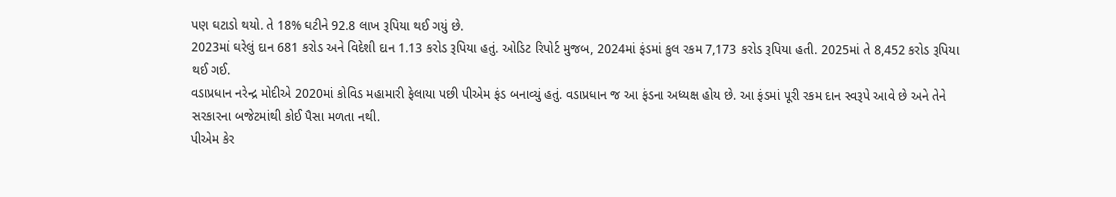પણ ઘટાડો થયો. તે 18% ઘટીને 92.8 લાખ રૂપિયા થઈ ગયું છે.
2023માં ઘરેલું દાન 681 કરોડ અને વિદેશી દાન 1.13 કરોડ રૂપિયા હતું. ઓડિટ રિપોર્ટ મુજબ, 2024માં ફંડમાં કુલ રકમ 7,173 કરોડ રૂપિયા હતી. 2025માં તે 8,452 કરોડ રૂપિયા થઈ ગઈ.
વડાપ્રધાન નરેન્દ્ર મોદીએ 2020માં કોવિડ મહામારી ફેલાયા પછી પીએમ ફંડ બનાવ્યું હતું. વડાપ્રધાન જ આ ફંડના અધ્યક્ષ હોય છે. આ ફંડમાં પૂરી રકમ દાન સ્વરૂપે આવે છે અને તેને સરકારના બજેટમાંથી કોઈ પૈસા મળતા નથી.
પીએમ કેર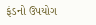ફંડનો ઉપયોગ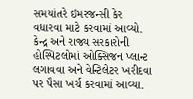સમયાંતરે ઇમરજન્સી કેર વધારવા માટે કરવામાં આવ્યો. કેન્દ્ર અને રાજ્ય સરકારોની હોસ્પિટલોમાં ઓક્સિજન પ્લાન્ટ લગાવવા અને વેન્ટિલેટર ખરીદવા પર પૈસા ખર્ચ કરવામાં આવ્યા.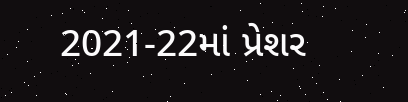2021-22માં પ્રેશર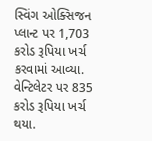સ્વિંગ ઓક્સિજન પ્લાન્ટ પર 1,703 કરોડ રૂપિયા ખર્ચ કરવામાં આવ્યા. વેન્ટિલેટર પર 835 કરોડ રૂપિયા ખર્ચ થયા.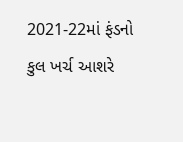2021-22માં ફંડનો કુલ ખર્ચ આશરે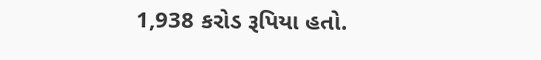1,938 કરોડ રૂપિયા હતો.